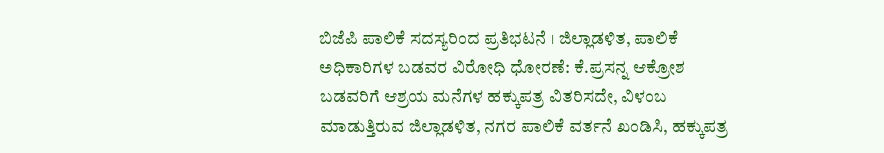ಬಿಜೆಪಿ ಪಾಲಿಕೆ ಸದಸ್ಯರಿಂದ ಪ್ರತಿಭಟನೆ । ಜಿಲ್ಲಾಡಳಿತ, ಪಾಲಿಕೆ ಅಧಿಕಾರಿಗಳ ಬಡವರ ವಿರೋಧಿ ಧೋರಣೆ: ಕೆ.ಪ್ರಸನ್ನ ಆಕ್ರೋಶ
ಬಡವರಿಗೆ ಆಶ್ರಯ ಮನೆಗಳ ಹಕ್ಕುಪತ್ರ ವಿತರಿಸದೇ, ವಿಳಂಬ ಮಾಡುತ್ತಿರುವ ಜಿಲ್ಲಾಡಳಿತ, ನಗರ ಪಾಲಿಕೆ ವರ್ತನೆ ಖಂಡಿಸಿ, ಹಕ್ಕುಪತ್ರ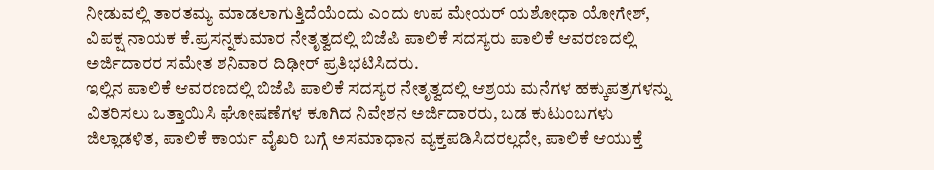ನೀಡುವಲ್ಲಿ ತಾರತಮ್ಯ ಮಾಡಲಾಗುತ್ತಿದೆಯೆಂದು ಎಂದು ಉಪ ಮೇಯರ್ ಯಶೋಧಾ ಯೋಗೇಶ್, ವಿಪಕ್ಷ ನಾಯಕ ಕೆ.ಪ್ರಸನ್ನಕುಮಾರ ನೇತೃತ್ವದಲ್ಲಿ ಬಿಜೆಪಿ ಪಾಲಿಕೆ ಸದಸ್ಯರು ಪಾಲಿಕೆ ಆವರಣದಲ್ಲಿ ಅರ್ಜಿದಾರರ ಸಮೇತ ಶನಿವಾರ ದಿಢೀರ್ ಪ್ರತಿಭಟಿಸಿದರು.
ಇಲ್ಲಿನ ಪಾಲಿಕೆ ಆವರಣದಲ್ಲಿ ಬಿಜೆಪಿ ಪಾಲಿಕೆ ಸದಸ್ಯರ ನೇತೃತ್ವದಲ್ಲಿ ಆಶ್ರಯ ಮನೆಗಳ ಹಕ್ಕುಪತ್ರಗಳನ್ನು ವಿತರಿಸಲು ಒತ್ತಾಯಿಸಿ ಘೋಷಣೆಗಳ ಕೂಗಿದ ನಿವೇಶನ ಅರ್ಜಿದಾರರು, ಬಡ ಕುಟುಂಬಗಳು ಜಿಲ್ಲಾಡಳಿತ, ಪಾಲಿಕೆ ಕಾರ್ಯ ವೈಖರಿ ಬಗ್ಗೆ ಅಸಮಾಧಾನ ವ್ಯಕ್ತಪಡಿಸಿದರಲ್ಲದೇ, ಪಾಲಿಕೆ ಆಯುಕ್ತೆ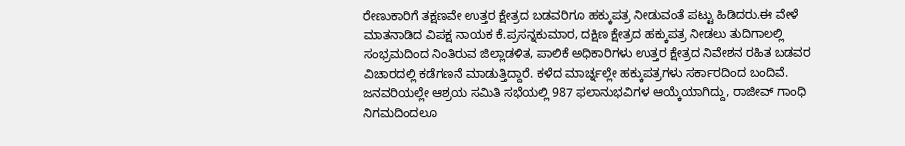ರೇಣುಕಾರಿಗೆ ತಕ್ಷಣವೇ ಉತ್ತರ ಕ್ಷೇತ್ರದ ಬಡವರಿಗೂ ಹಕ್ಕುಪತ್ರ ನೀಡುವಂತೆ ಪಟ್ಟು ಹಿಡಿದರು.ಈ ವೇಳೆ ಮಾತನಾಡಿದ ವಿಪಕ್ಷ ನಾಯಕ ಕೆ.ಪ್ರಸನ್ನಕುಮಾರ, ದಕ್ಷಿಣ ಕ್ಷೇತ್ರದ ಹಕ್ಕುಪತ್ರ ನೀಡಲು ತುದಿಗಾಲಲ್ಲಿ ಸಂಭ್ರಮದಿಂದ ನಿಂತಿರುವ ಜಿಲ್ಲಾಡಳಿತ, ಪಾಲಿಕೆ ಅಧಿಕಾರಿಗಳು ಉತ್ತರ ಕ್ಷೇತ್ರದ ನಿವೇಶನ ರಹಿತ ಬಡವರ ವಿಚಾರದಲ್ಲಿ ಕಡೆಗಣನೆ ಮಾಡುತ್ತಿದ್ದಾರೆ. ಕಳೆದ ಮಾರ್ಚ್ನಲ್ಲೇ ಹಕ್ಕುಪತ್ರಗಳು ಸರ್ಕಾರದಿಂದ ಬಂದಿವೆ. ಜನವರಿಯಲ್ಲೇ ಆಶ್ರಯ ಸಮಿತಿ ಸಭೆಯಲ್ಲಿ 987 ಫಲಾನುಭವಿಗಳ ಆಯ್ಕೆಯಾಗಿದ್ದು, ರಾಜೀವ್ ಗಾಂಧಿ ನಿಗಮದಿಂದಲೂ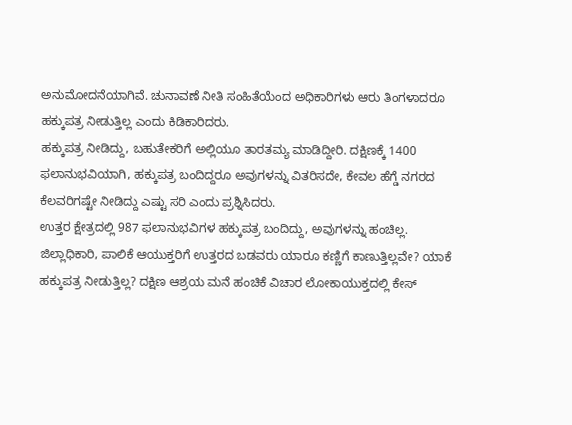ಅನುಮೋದನೆಯಾಗಿವೆ. ಚುನಾವಣೆ ನೀತಿ ಸಂಹಿತೆಯೆಂದ ಅಧಿಕಾರಿಗಳು ಆರು ತಿಂಗಳಾದರೂ ಹಕ್ಕುಪತ್ರ ನೀಡುತ್ತಿಲ್ಲ ಎಂದು ಕಿಡಿಕಾರಿದರು.
ಹಕ್ಕುಪತ್ರ ನೀಡಿದ್ದು, ಬಹುತೇಕರಿಗೆ ಅಲ್ಲಿಯೂ ತಾರತಮ್ಯ ಮಾಡಿದ್ದೀರಿ. ದಕ್ಷಿಣಕ್ಕೆ 1400 ಫಲಾನುಭವಿಯಾಗಿ, ಹಕ್ಕುಪತ್ರ ಬಂದಿದ್ದರೂ ಅವುಗಳನ್ನು ವಿತರಿಸದೇ, ಕೇವಲ ಹೆಗ್ಡೆ ನಗರದ ಕೆಲವರಿಗಷ್ಟೇ ನೀಡಿದ್ದು ಎಷ್ಟು ಸರಿ ಎಂದು ಪ್ರಶ್ನಿಸಿದರು.
ಉತ್ತರ ಕ್ಷೇತ್ರದಲ್ಲಿ 987 ಫಲಾನುಭವಿಗಳ ಹಕ್ಕುಪತ್ರ ಬಂದಿದ್ದು, ಅವುಗಳನ್ನು ಹಂಚಿಲ್ಲ. ಜಿಲ್ಲಾಧಿಕಾರಿ, ಪಾಲಿಕೆ ಆಯುಕ್ತರಿಗೆ ಉತ್ತರದ ಬಡವರು ಯಾರೂ ಕಣ್ಣಿಗೆ ಕಾಣುತ್ತಿಲ್ಲವೇ? ಯಾಕೆ ಹಕ್ಕುಪತ್ರ ನೀಡುತ್ತಿಲ್ಲ? ದಕ್ಷಿಣ ಆಶ್ರಯ ಮನೆ ಹಂಚಿಕೆ ವಿಚಾರ ಲೋಕಾಯುಕ್ತದಲ್ಲಿ ಕೇಸ್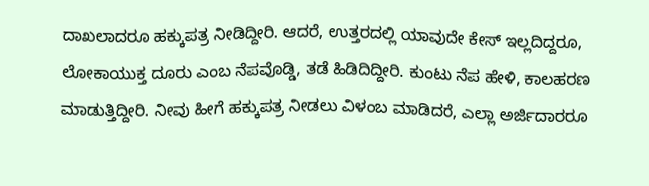ದಾಖಲಾದರೂ ಹಕ್ಕುಪತ್ರ ನೀಡಿದ್ದೀರಿ. ಆದರೆ, ಉತ್ತರದಲ್ಲಿ ಯಾವುದೇ ಕೇಸ್ ಇಲ್ಲದಿದ್ದರೂ, ಲೋಕಾಯುಕ್ತ ದೂರು ಎಂಬ ನೆಪವೊಡ್ಡಿ, ತಡೆ ಹಿಡಿದಿದ್ದೀರಿ. ಕುಂಟು ನೆಪ ಹೇಳಿ, ಕಾಲಹರಣ ಮಾಡುತ್ತಿದ್ದೀರಿ. ನೀವು ಹೀಗೆ ಹಕ್ಕುಪತ್ರ ನೀಡಲು ವಿಳಂಬ ಮಾಡಿದರೆ, ಎಲ್ಲಾ ಅರ್ಜಿದಾರರೂ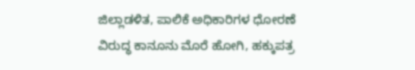ಜಿಲ್ಲಾಡಳಿತ, ಪಾಲಿಕೆ ಅಧಿಕಾರಿಗಳ ಧೋರಣೆ ವಿರುದ್ಧ ಕಾನೂನು ಮೊರೆ ಹೋಗಿ, ಹಕ್ಕುಪತ್ರ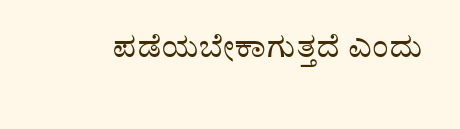ಪಡೆಯಬೇಕಾಗುತ್ತದೆ ಎಂದು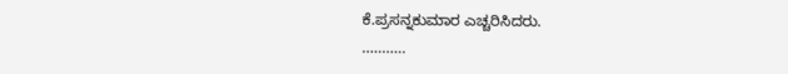ಕೆ.ಪ್ರಸನ್ನಕುಮಾರ ಎಚ್ಚರಿಸಿದರು.
...........